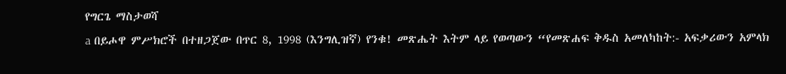የግርጌ ማስታወሻ
a በይሖዋ ምሥክሮች በተዘጋጀው በጥር 8, 1998 (እንግሊዝኛ) የንቁ! መጽሔት እትም ላይ የወጣውን “የመጽሐፍ ቅዱስ አመለካከት:- አፍቃሪውን አምላክ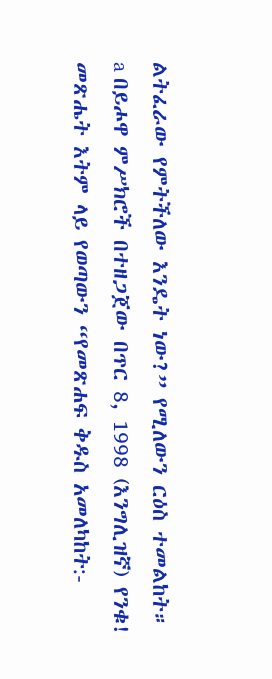ልትፈራው የምትችለው እንዴት ነው?” የሚለውን ርዕስ ተመልከት።
a በይሖዋ ምሥክሮች በተዘጋጀው በጥር 8, 1998 (እንግሊዝኛ) የንቁ! መጽሔት እትም ላይ የወጣውን “የመጽሐፍ ቅዱስ አመለካከት:-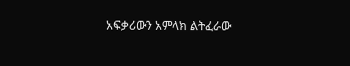አፍቃሪውን አምላክ ልትፈራው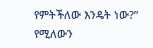የምትችለው እንዴት ነው?” የሚለውን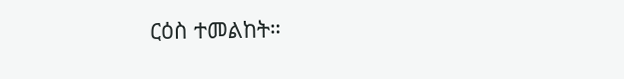ርዕስ ተመልከት።